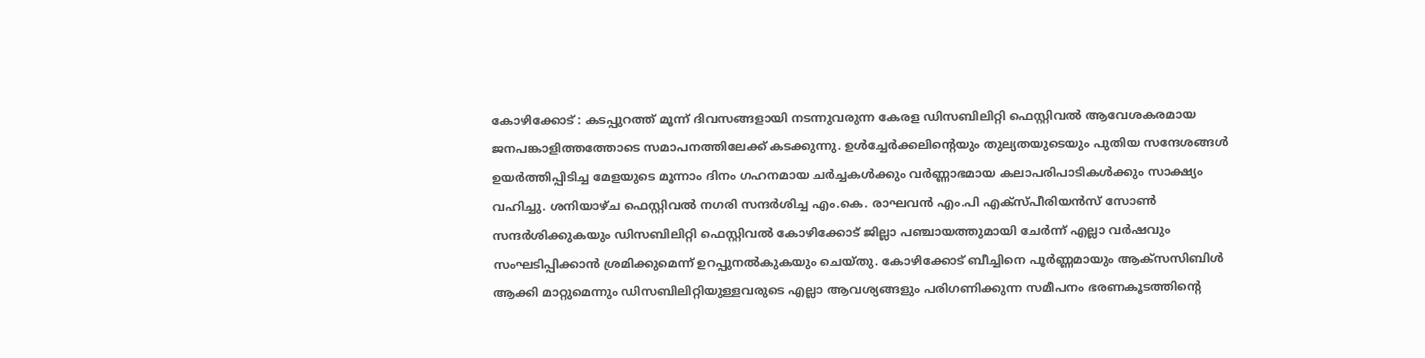കോഴിക്കോട് : കടപ്പുറത്ത് മൂന്ന് ദിവസങ്ങളായി നടന്നുവരുന്ന കേരള ഡിസബിലിറ്റി ഫെസ്റ്റിവൽ ആവേശകരമായ ജനപങ്കാളിത്തത്തോടെ സമാപനത്തിലേക്ക് കടക്കുന്നു. ഉൾച്ചേർക്കലിന്റെയും തുല്യതയുടെയും പുതിയ സന്ദേശങ്ങൾ ഉയർത്തിപ്പിടിച്ച മേളയുടെ മൂന്നാം ദിനം ഗഹനമായ ചർച്ചകൾക്കും വർണ്ണാഭമായ കലാപരിപാടികൾക്കും സാക്ഷ്യം വഹിച്ചു. ശനിയാഴ്ച ഫെസ്റ്റിവൽ നഗരി സന്ദർശിച്ച എം.കെ. രാഘവൻ എം.പി എക്സ്പീരിയൻസ് സോൺ സന്ദർശിക്കുകയും ഡിസബിലിറ്റി ഫെസ്റ്റിവൽ കോഴിക്കോട് ജില്ലാ പഞ്ചായത്തുമായി ചേർന്ന് എല്ലാ വർഷവും സംഘടിപ്പിക്കാൻ ശ്രമിക്കുമെന്ന് ഉറപ്പുനൽകുകയും ചെയ്തു. കോഴിക്കോട് ബീച്ചിനെ പൂർണ്ണമായും ആക്സസിബിൾ ആക്കി മാറ്റുമെന്നും ഡിസബിലിറ്റിയുള്ളവരുടെ എല്ലാ ആവശ്യങ്ങളും പരിഗണിക്കുന്ന സമീപനം ഭരണകൂടത്തിന്റെ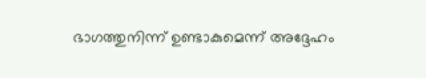ഭാഗത്തുനിന്ന് ഉണ്ടാകുമെന്ന് അദ്ദേഹം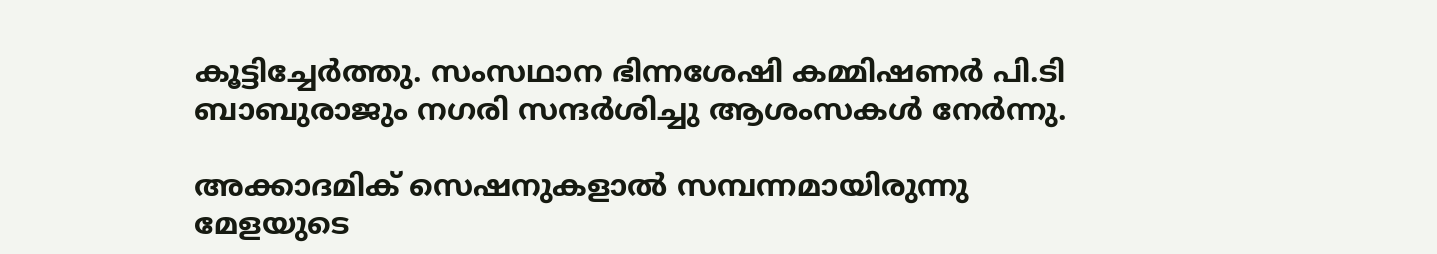കൂട്ടിച്ചേർത്തു. സംസഥാന ഭിന്നശേഷി കമ്മിഷണർ പി.ടി ബാബുരാജും നഗരി സന്ദർശിച്ചു ആശംസകൾ നേർന്നു.

അക്കാദമിക് സെഷനുകളാൽ സമ്പന്നമായിരുന്നു മേളയുടെ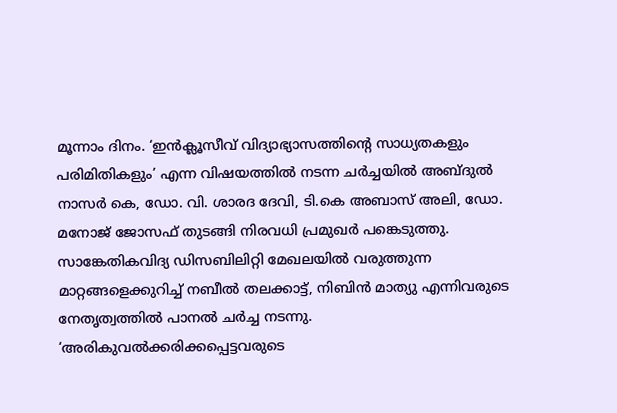മൂന്നാം ദിനം. ‘ഇൻക്ലൂസീവ് വിദ്യാഭ്യാസത്തിന്റെ സാധ്യതകളും പരിമിതികളും’ എന്ന വിഷയത്തിൽ നടന്ന ചർച്ചയിൽ അബ്ദുൽ നാസർ കെ, ഡോ. വി. ശാരദ ദേവി, ടി.കെ അബാസ് അലി, ഡോ. മനോജ് ജോസഫ് തുടങ്ങി നിരവധി പ്രമുഖർ പങ്കെടുത്തു. സാങ്കേതികവിദ്യ ഡിസബിലിറ്റി മേഖലയിൽ വരുത്തുന്ന മാറ്റങ്ങളെക്കുറിച്ച് നബീൽ തലക്കാട്ട്, നിബിൻ മാത്യു എന്നിവരുടെ നേതൃത്വത്തിൽ പാനൽ ചർച്ച നടന്നു. ‘അരികുവൽക്കരിക്കപ്പെട്ടവരുടെ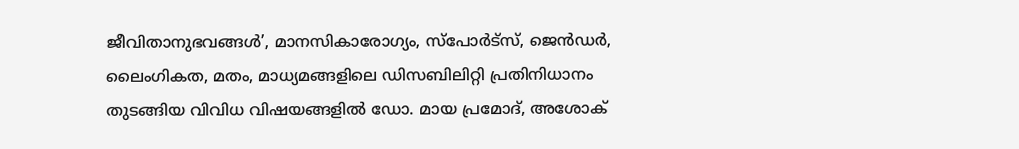ജീവിതാനുഭവങ്ങൾ’, മാനസികാരോഗ്യം, സ്പോർട്സ്, ജെൻഡർ, ലൈംഗികത, മതം, മാധ്യമങ്ങളിലെ ഡിസബിലിറ്റി പ്രതിനിധാനം തുടങ്ങിയ വിവിധ വിഷയങ്ങളിൽ ഡോ. മായ പ്രമോദ്, അശോക്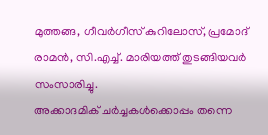മുത്തങ്ങ, ഗീവർഗീസ് കുറിലോസ്, പ്രമോദ് രാമൻ, സി.എച്ച്. മാരിയത്ത് തുടങ്ങിയവർ സംസാരിച്ചു.
അക്കാദമിക് ചർച്ചകൾക്കൊപ്പം തന്നെ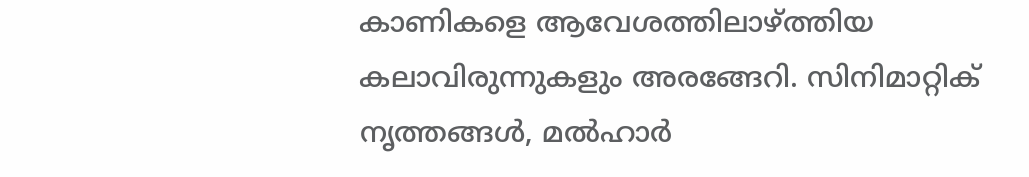കാണികളെ ആവേശത്തിലാഴ്ത്തിയ കലാവിരുന്നുകളും അരങ്ങേറി. സിനിമാറ്റിക് നൃത്തങ്ങൾ, മൽഹാർ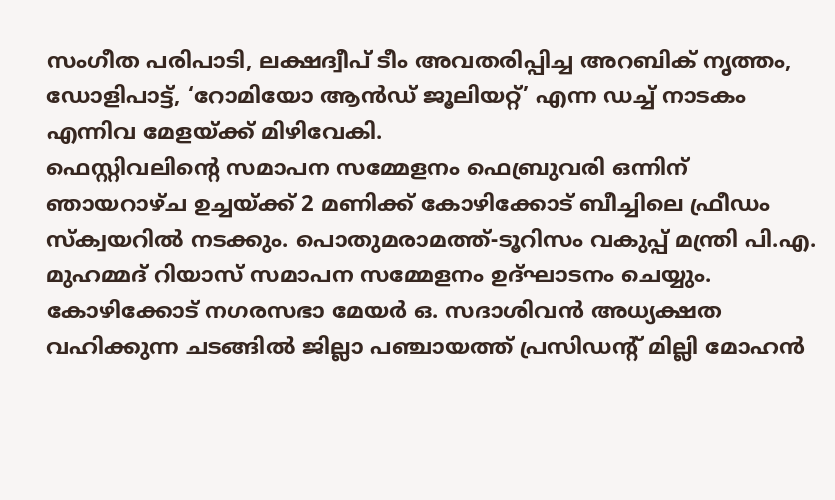സംഗീത പരിപാടി, ലക്ഷദ്വീപ് ടീം അവതരിപ്പിച്ച അറബിക് നൃത്തം, ഡോളിപാട്ട്, ‘റോമിയോ ആൻഡ് ജൂലിയറ്റ്’ എന്ന ഡച്ച് നാടകം എന്നിവ മേളയ്ക്ക് മിഴിവേകി.
ഫെസ്റ്റിവലിന്റെ സമാപന സമ്മേളനം ഫെബ്രുവരി ഒന്നിന് ഞായറാഴ്ച ഉച്ചയ്ക്ക് 2 മണിക്ക് കോഴിക്കോട് ബീച്ചിലെ ഫ്രീഡം സ്ക്വയറിൽ നടക്കും. പൊതുമരാമത്ത്-ടൂറിസം വകുപ്പ് മന്ത്രി പി.എ. മുഹമ്മദ് റിയാസ് സമാപന സമ്മേളനം ഉദ്ഘാടനം ചെയ്യും. കോഴിക്കോട് നഗരസഭാ മേയർ ഒ. സദാശിവൻ അധ്യക്ഷത വഹിക്കുന്ന ചടങ്ങിൽ ജില്ലാ പഞ്ചായത്ത് പ്രസിഡന്റ് മില്ലി മോഹൻ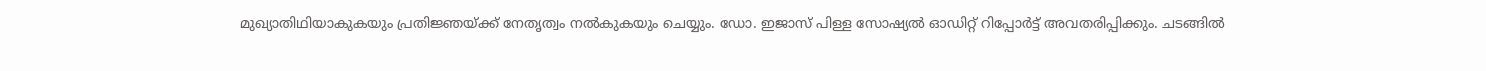മുഖ്യാതിഥിയാകുകയും പ്രതിജ്ഞയ്ക്ക് നേതൃത്വം നൽകുകയും ചെയ്യും. ഡോ. ഇജാസ് പിള്ള സോഷ്യൽ ഓഡിറ്റ് റിപ്പോർട്ട് അവതരിപ്പിക്കും. ചടങ്ങിൽ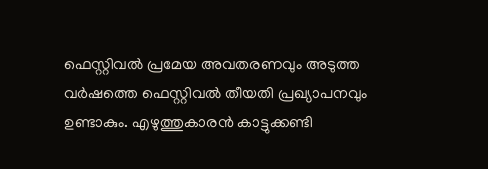ഫെസ്റ്റിവൽ പ്രമേയ അവതരണവും അടുത്ത വർഷത്തെ ഫെസ്റ്റിവൽ തീയതി പ്രഖ്യാപനവും ഉണ്ടാകും. എഴുത്തുകാരൻ കാട്ടുക്കണ്ടി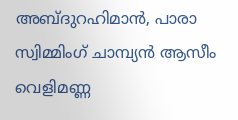അബ്ദുറഹിമാൻ, പാരാ സ്വിമ്മിംഗ് ചാമ്പ്യൻ ആസീം വെളിമണ്ണ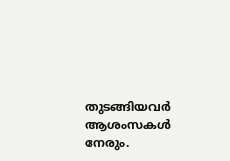തുടങ്ങിയവർ ആശംസകൾ നേരും.